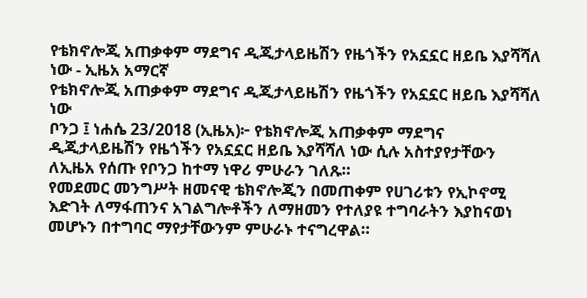የቴክኖሎጂ አጠቃቀም ማደግና ዲጂታላይዜሽን የዜጎችን የአኗኗር ዘይቤ እያሻሻለ ነው - ኢዜአ አማርኛ
የቴክኖሎጂ አጠቃቀም ማደግና ዲጂታላይዜሽን የዜጎችን የአኗኗር ዘይቤ እያሻሻለ ነው
ቦንጋ ፤ ነሐሴ 23/2018 (ኢዜአ)፦ የቴክኖሎጂ አጠቃቀም ማደግና ዲጂታላይዜሽን የዜጎችን የአኗኗር ዘይቤ እያሻሻለ ነው ሲሉ አስተያየታቸውን ለኢዜአ የሰጡ የቦንጋ ከተማ ነዋሪ ምሁራን ገለጹ።
የመደመር መንግሥት ዘመናዊ ቴክኖሎጂን በመጠቀም የሀገሪቱን የኢኮኖሚ እድገት ለማፋጠንና አገልግሎቶችን ለማዘመን የተለያዩ ተግባራትን እያከናወነ መሆኑን በተግባር ማየታቸውንም ምሁራኑ ተናግረዋል።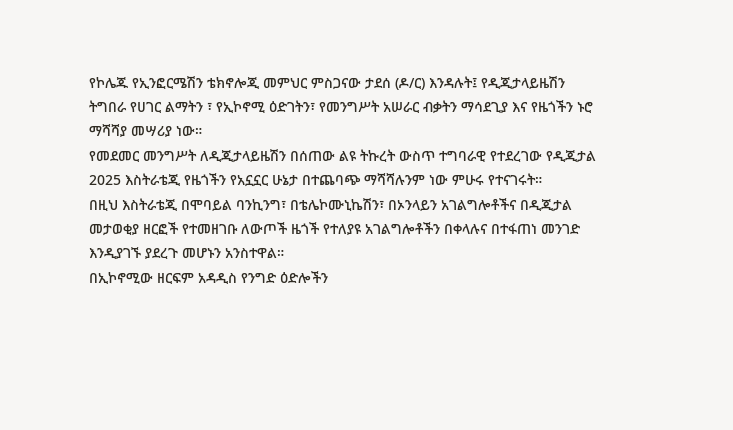የኮሌጁ የኢንፎርሜሽን ቴክኖሎጂ መምህር ምስጋናው ታደሰ (ዶ/ር) እንዳሉት፤ የዲጂታላይዜሽን ትግበራ የሀገር ልማትን ፣ የኢኮኖሚ ዕድገትን፣ የመንግሥት አሠራር ብቃትን ማሳደጊያ እና የዜጎችን ኑሮ ማሻሻያ መሣሪያ ነው።
የመደመር መንግሥት ለዲጂታላይዜሽን በሰጠው ልዩ ትኩረት ውስጥ ተግባራዊ የተደረገው የዲጂታል 2025 እስትራቴጂ የዜጎችን የአኗኗር ሁኔታ በተጨባጭ ማሻሻሉንም ነው ምሁሩ የተናገሩት።
በዚህ እስትራቴጂ በሞባይል ባንኪንግ፣ በቴሌኮሙኒኬሽን፣ በኦንላይን አገልግሎቶችና በዲጂታል መታወቂያ ዘርፎች የተመዘገቡ ለውጦች ዜጎች የተለያዩ አገልግሎቶችን በቀላሉና በተፋጠነ መንገድ እንዲያገኙ ያደረጉ መሆኑን አንስተዋል።
በኢኮኖሚው ዘርፍም አዳዲስ የንግድ ዕድሎችን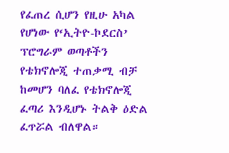የፈጠረ ሲሆን የዚሁ አካል የሆነው የ‘ኢትዮ-ኮደርስ’ ፕሮግራም ወጣቶችን የቴክኖሎጂ ተጠቃሚ ብቻ ከመሆን ባለፈ የቴክኖሎጂ ፈጣሪ እንዲሆኑ ትልቅ ዕድል ፈጥሯል ብለዋል።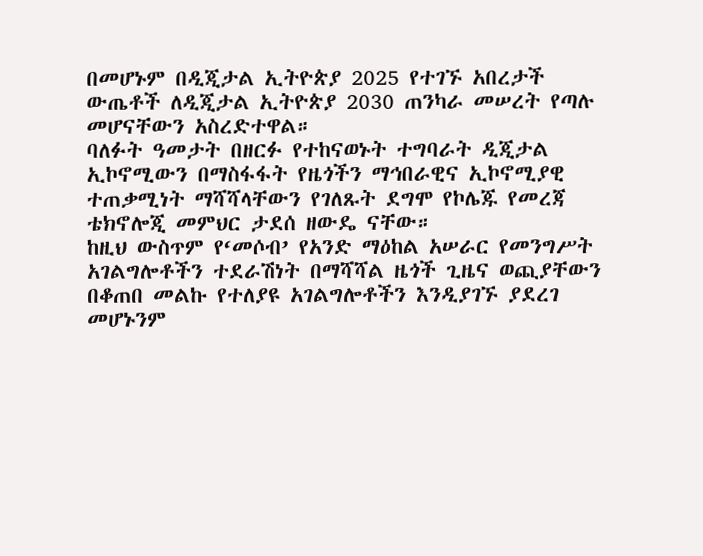በመሆኑም በዲጂታል ኢትዮጵያ 2025 የተገኙ አበረታች ውጤቶች ለዲጂታል ኢትዮጵያ 2030 ጠንካራ መሠረት የጣሉ መሆናቸውን አስረድተዋል።
ባለፉት ዓመታት በዘርፉ የተከናወኑት ተግባራት ዲጂታል ኢኮኖሚውን በማስፋፋት የዜጎችን ማኅበራዊና ኢኮኖሚያዊ ተጠቃሚነት ማሻሻላቸውን የገለጹት ደግሞ የኮሌጁ የመረጃ ቴክኖሎጂ መምህር ታደሰ ዘውዴ ናቸው።
ከዚህ ውስጥም የ‘መሶብ’ የአንድ ማዕከል አሠራር የመንግሥት አገልግሎቶችን ተደራሽነት በማሻሻል ዜጎች ጊዜና ወጪያቸውን በቆጠበ መልኩ የተለያዩ አገልግሎቶችን እንዲያገኙ ያደረገ መሆኑንም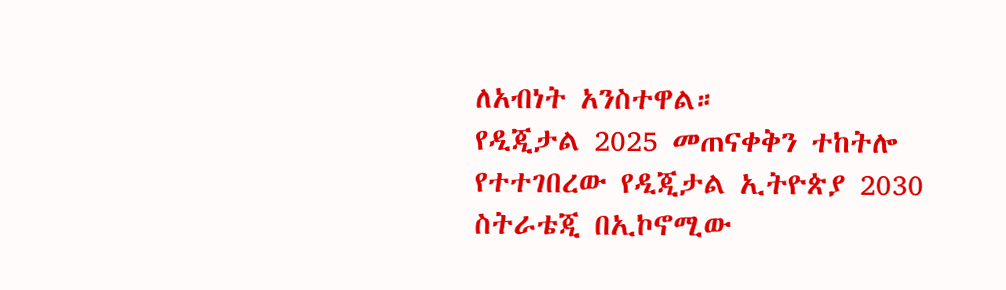ለአብነት አንስተዋል።
የዲጂታል 2025 መጠናቀቅን ተከትሎ የተተገበረው የዲጂታል ኢትዮጵያ 2030 ስትራቴጂ በኢኮኖሚው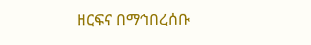ዘርፍና በማኅበረሰቡ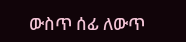ውስጥ ሰፊ ለውጥ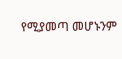የሚያመጣ መሆኑንም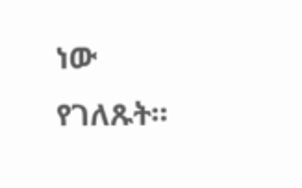ነው የገለጹት።